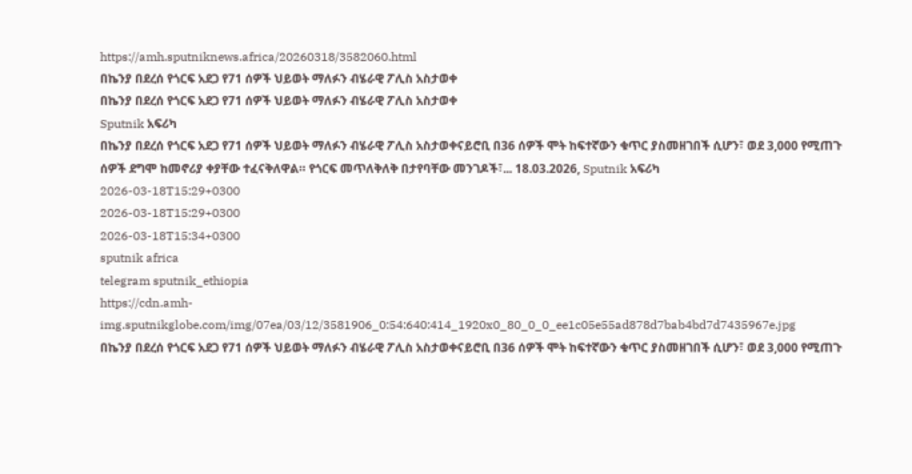https://amh.sputniknews.africa/20260318/3582060.html
በኬንያ በደረሰ የጎርፍ አደጋ የ71 ሰዎች ህይወት ማለፉን ብሄራዊ ፖሊስ አስታወቀ
በኬንያ በደረሰ የጎርፍ አደጋ የ71 ሰዎች ህይወት ማለፉን ብሄራዊ ፖሊስ አስታወቀ
Sputnik አፍሪካ
በኬንያ በደረሰ የጎርፍ አደጋ የ71 ሰዎች ህይወት ማለፉን ብሄራዊ ፖሊስ አስታወቀናይሮቢ በ36 ሰዎች ሞት ከፍተኛውን ቁጥር ያስመዘገበች ሲሆን፣ ወደ 3,000 የሚጠጉ ሰዎች ደግሞ ከመኖሪያ ቀያቸው ተፈናቅለዋል። የጎርፍ መጥለቅለቅ በታየባቸው መንገዶች፣... 18.03.2026, Sputnik አፍሪካ
2026-03-18T15:29+0300
2026-03-18T15:29+0300
2026-03-18T15:34+0300
sputnik africa
telegram sputnik_ethiopia
https://cdn.amh-img.sputnikglobe.com/img/07ea/03/12/3581906_0:54:640:414_1920x0_80_0_0_ee1c05e55ad878d7bab4bd7d7435967e.jpg
በኬንያ በደረሰ የጎርፍ አደጋ የ71 ሰዎች ህይወት ማለፉን ብሄራዊ ፖሊስ አስታወቀናይሮቢ በ36 ሰዎች ሞት ከፍተኛውን ቁጥር ያስመዘገበች ሲሆን፣ ወደ 3,000 የሚጠጉ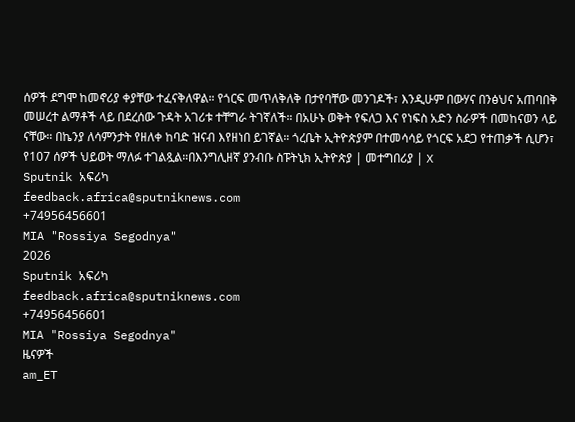ሰዎች ደግሞ ከመኖሪያ ቀያቸው ተፈናቅለዋል። የጎርፍ መጥለቅለቅ በታየባቸው መንገዶች፣ እንዲሁም በውሃና በንፅህና አጠባበቅ መሠረተ ልማቶች ላይ በደረሰው ጉዳት አገሪቱ ተቸግራ ትገኛለች። በአሁኑ ወቅት የፍለጋ እና የነፍስ አድን ስራዎች በመከናወን ላይ ናቸው። በኬንያ ለሳምንታት የዘለቀ ከባድ ዝናብ እየዘነበ ይገኛል። ጎረቤት ኢትዮጵያም በተመሳሳይ የጎርፍ አደጋ የተጠቃች ሲሆን፣ የ107 ሰዎች ህይወት ማለፉ ተገልጿል።በእንግሊዘኛ ያንብቡ ስፑትኒክ ኢትዮጵያ | መተግበሪያ | X
Sputnik አፍሪካ
feedback.africa@sputniknews.com
+74956456601
MIA "Rossiya Segodnya"
2026
Sputnik አፍሪካ
feedback.africa@sputniknews.com
+74956456601
MIA "Rossiya Segodnya"
ዜናዎች
am_ET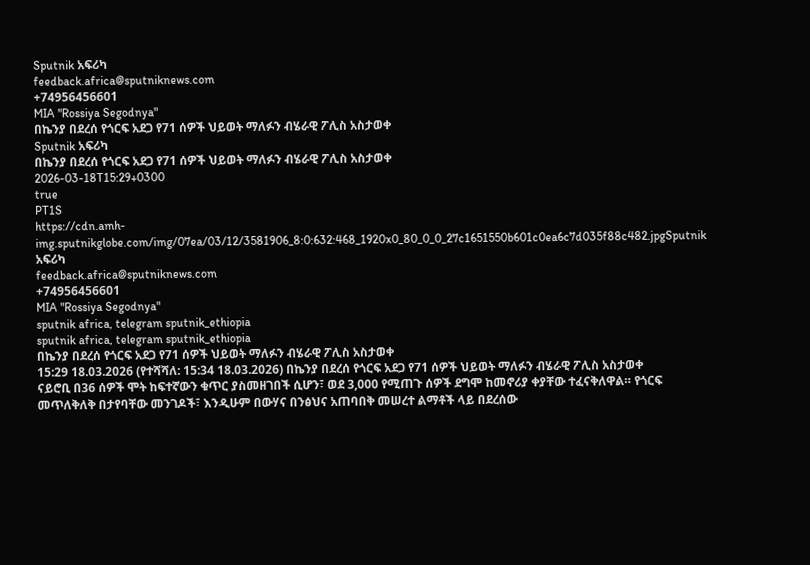Sputnik አፍሪካ
feedback.africa@sputniknews.com
+74956456601
MIA "Rossiya Segodnya"
በኬንያ በደረሰ የጎርፍ አደጋ የ71 ሰዎች ህይወት ማለፉን ብሄራዊ ፖሊስ አስታወቀ
Sputnik አፍሪካ
በኬንያ በደረሰ የጎርፍ አደጋ የ71 ሰዎች ህይወት ማለፉን ብሄራዊ ፖሊስ አስታወቀ
2026-03-18T15:29+0300
true
PT1S
https://cdn.amh-img.sputnikglobe.com/img/07ea/03/12/3581906_8:0:632:468_1920x0_80_0_0_27c1651550b601c0ea6c7d035f88c482.jpgSputnik አፍሪካ
feedback.africa@sputniknews.com
+74956456601
MIA "Rossiya Segodnya"
sputnik africa, telegram sputnik_ethiopia
sputnik africa, telegram sputnik_ethiopia
በኬንያ በደረሰ የጎርፍ አደጋ የ71 ሰዎች ህይወት ማለፉን ብሄራዊ ፖሊስ አስታወቀ
15:29 18.03.2026 (የተሻሻለ: 15:34 18.03.2026) በኬንያ በደረሰ የጎርፍ አደጋ የ71 ሰዎች ህይወት ማለፉን ብሄራዊ ፖሊስ አስታወቀ
ናይሮቢ በ36 ሰዎች ሞት ከፍተኛውን ቁጥር ያስመዘገበች ሲሆን፣ ወደ 3,000 የሚጠጉ ሰዎች ደግሞ ከመኖሪያ ቀያቸው ተፈናቅለዋል። የጎርፍ መጥለቅለቅ በታየባቸው መንገዶች፣ እንዲሁም በውሃና በንፅህና አጠባበቅ መሠረተ ልማቶች ላይ በደረሰው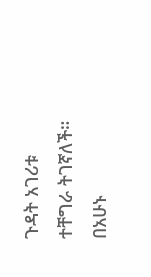ጉዳት አገሪቱ ተቸግራ ትገኛለች። በአሁኑ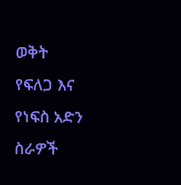ወቅት የፍለጋ እና የነፍስ አድን ስራዎች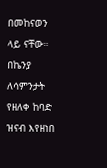በመከናወን ላይ ናቸው።
በኬንያ ለሳምንታት የዘለቀ ከባድ ዝናብ እየዘነበ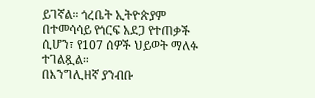ይገኛል። ጎረቤት ኢትዮጵያም በተመሳሳይ የጎርፍ አደጋ የተጠቃች ሲሆን፣ የ107 ሰዎች ህይወት ማለፉ ተገልጿል።
በእንግሊዘኛ ያንብቡ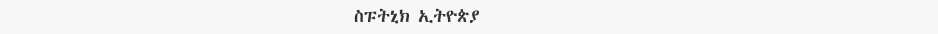ስፑትኒክ ኢትዮጵያ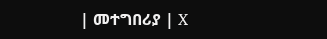| መተግበሪያ | X